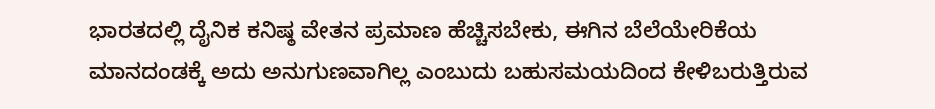ಭಾರತದಲ್ಲಿ ದೈನಿಕ ಕನಿಷ್ಠ ವೇತನ ಪ್ರಮಾಣ ಹೆಚ್ಚಿಸಬೇಕು, ಈಗಿನ ಬೆಲೆಯೇರಿಕೆಯ ಮಾನದಂಡಕ್ಕೆ ಅದು ಅನುಗುಣವಾಗಿಲ್ಲ ಎಂಬುದು ಬಹುಸಮಯದಿಂದ ಕೇಳಿಬರುತ್ತಿರುವ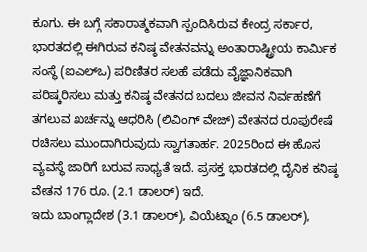ಕೂಗು. ಈ ಬಗ್ಗೆ ಸಕಾರಾತ್ಮಕವಾಗಿ ಸ್ಪಂದಿಸಿರುವ ಕೇಂದ್ರ ಸರ್ಕಾರ, ಭಾರತದಲ್ಲಿ ಈಗಿರುವ ಕನಿಷ್ಠ ವೇತನವನ್ನು ಅಂತಾರಾಷ್ಟ್ರೀಯ ಕಾರ್ವಿುಕ ಸಂಸ್ಥೆ (ಐಎಲ್ಒ) ಪರಿಣಿತರ ಸಲಹೆ ಪಡೆದು ವೈಜ್ಞಾನಿಕವಾಗಿ ಪರಿಷ್ಕರಿಸಲು ಮತ್ತು ಕನಿಷ್ಠ ವೇತನದ ಬದಲು ಜೀವನ ನಿರ್ವಹಣೆಗೆ ತಗಲುವ ಖರ್ಚನ್ನು ಆಧರಿಸಿ (ಲಿವಿಂಗ್ ವೇಜ್) ವೇತನದ ರೂಪುರೇಷೆ ರಚಿಸಲು ಮುಂದಾಗಿರುವುದು ಸ್ವಾಗತಾರ್ಹ. 2025ರಿಂದ ಈ ಹೊಸ ವ್ಯವಸ್ಥೆ ಜಾರಿಗೆ ಬರುವ ಸಾಧ್ಯತೆ ಇದೆ. ಪ್ರಸಕ್ತ ಭಾರತದಲ್ಲಿ ದೈನಿಕ ಕನಿಷ್ಠ ವೇತನ 176 ರೂ. (2.1 ಡಾಲರ್) ಇದೆ.
ಇದು ಬಾಂಗ್ಲಾದೇಶ (3.1 ಡಾಲರ್), ವಿಯೆಟ್ನಾಂ (6.5 ಡಾಲರ್),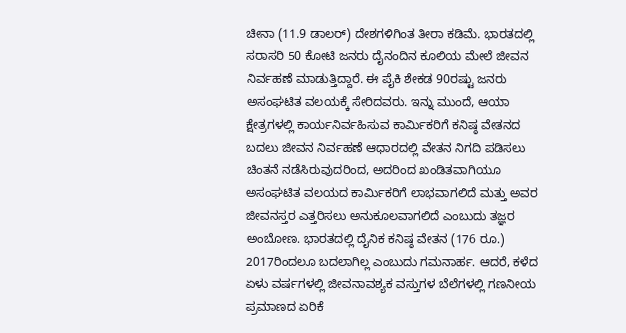ಚೀನಾ (11.9 ಡಾಲರ್) ದೇಶಗಳಿಗಿಂತ ತೀರಾ ಕಡಿಮೆ. ಭಾರತದಲ್ಲಿ ಸರಾಸರಿ 50 ಕೋಟಿ ಜನರು ದೈನಂದಿನ ಕೂಲಿಯ ಮೇಲೆ ಜೀವನ ನಿರ್ವಹಣೆ ಮಾಡುತ್ತಿದ್ದಾರೆ. ಈ ಪೈಕಿ ಶೇಕಡ 90ರಷ್ಟು ಜನರು ಅಸಂಘಟಿತ ವಲಯಕ್ಕೆ ಸೇರಿದವರು. ಇನ್ನು ಮುಂದೆ, ಆಯಾ ಕ್ಷೇತ್ರಗಳಲ್ಲಿ ಕಾರ್ಯನಿರ್ವಹಿಸುವ ಕಾರ್ವಿುಕರಿಗೆ ಕನಿಷ್ಠ ವೇತನದ ಬದಲು ಜೀವನ ನಿರ್ವಹಣೆ ಆಧಾರದಲ್ಲಿ ವೇತನ ನಿಗದಿ ಪಡಿಸಲು ಚಿಂತನೆ ನಡೆಸಿರುವುದರಿಂದ, ಅದರಿಂದ ಖಂಡಿತವಾಗಿಯೂ ಅಸಂಘಟಿತ ವಲಯದ ಕಾರ್ವಿುಕರಿಗೆ ಲಾಭವಾಗಲಿದೆ ಮತ್ತು ಅವರ ಜೀವನಸ್ತರ ಎತ್ತರಿಸಲು ಅನುಕೂಲವಾಗಲಿದೆ ಎಂಬುದು ತಜ್ಞರ ಅಂಬೋಣ. ಭಾರತದಲ್ಲಿ ದೈನಿಕ ಕನಿಷ್ಠ ವೇತನ (176 ರೂ.) 2017ರಿಂದಲೂ ಬದಲಾಗಿಲ್ಲ ಎಂಬುದು ಗಮನಾರ್ಹ. ಆದರೆ, ಕಳೆದ ಏಳು ವರ್ಷಗಳಲ್ಲಿ ಜೀವನಾವಶ್ಯಕ ವಸ್ತುಗಳ ಬೆಲೆಗಳಲ್ಲಿ ಗಣನೀಯ ಪ್ರಮಾಣದ ಏರಿಕೆ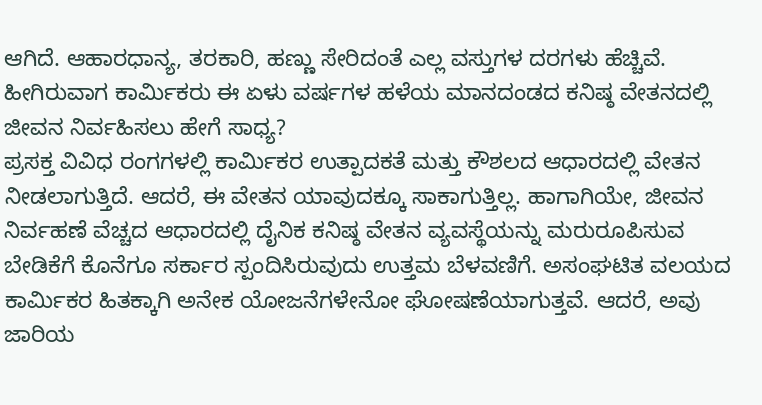ಆಗಿದೆ. ಆಹಾರಧಾನ್ಯ, ತರಕಾರಿ, ಹಣ್ಣು ಸೇರಿದಂತೆ ಎಲ್ಲ ವಸ್ತುಗಳ ದರಗಳು ಹೆಚ್ಚಿವೆ. ಹೀಗಿರುವಾಗ ಕಾರ್ವಿುಕರು ಈ ಏಳು ವರ್ಷಗಳ ಹಳೆಯ ಮಾನದಂಡದ ಕನಿಷ್ಠ ವೇತನದಲ್ಲಿ ಜೀವನ ನಿರ್ವಹಿಸಲು ಹೇಗೆ ಸಾಧ್ಯ?
ಪ್ರಸಕ್ತ ವಿವಿಧ ರಂಗಗಳಲ್ಲಿ ಕಾರ್ವಿುಕರ ಉತ್ಪಾದಕತೆ ಮತ್ತು ಕೌಶಲದ ಆಧಾರದಲ್ಲಿ ವೇತನ ನೀಡಲಾಗುತ್ತಿದೆ. ಆದರೆ, ಈ ವೇತನ ಯಾವುದಕ್ಕೂ ಸಾಕಾಗುತ್ತಿಲ್ಲ. ಹಾಗಾಗಿಯೇ, ಜೀವನ ನಿರ್ವಹಣೆ ವೆಚ್ಚದ ಆಧಾರದಲ್ಲಿ ದೈನಿಕ ಕನಿಷ್ಠ ವೇತನ ವ್ಯವಸ್ಥೆಯನ್ನು ಮರುರೂಪಿಸುವ ಬೇಡಿಕೆಗೆ ಕೊನೆಗೂ ಸರ್ಕಾರ ಸ್ಪಂದಿಸಿರುವುದು ಉತ್ತಮ ಬೆಳವಣಿಗೆ. ಅಸಂಘಟಿತ ವಲಯದ ಕಾರ್ವಿುಕರ ಹಿತಕ್ಕಾಗಿ ಅನೇಕ ಯೋಜನೆಗಳೇನೋ ಘೋಷಣೆಯಾಗುತ್ತವೆ. ಆದರೆ, ಅವು ಜಾರಿಯ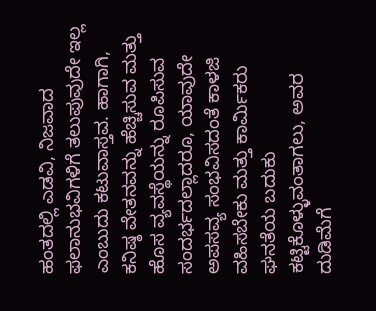ಹಂತದಲ್ಲಿ ಎಡವಿ, ನಿಜವಾದ ಫಲಾನುಭವಿಗಳಿಗೆ ತಲುಪುವುದೇ ಇಲ್ಲ ಎಂಬುದು ಕಟುವಾಸ್ತವ. ಹಾಗಾಗಿ, ಕನಿಷ್ಠ ವೇತನವನ್ನು ಹೆಚ್ಚಿಸುವ ಮತ್ತು ಹೊಸ ವ್ಯವಸ್ಥೆಯನ್ನು ರೂಪಿಸುವ ಸಂದರ್ಭದಲ್ಲಾದರೂ, ಯಾವುದೇ ಅಪಸವ್ಯ ಸಂಭವಿಸದಂತೆ ಕಾಳಜಿ ವಹಿಸಬೇಕು ಮತ್ತು ಕಾರ್ವಿುಕರು ಘನತೆಯ ಬದುಕು ಕಟ್ಟಿಕೊಳ್ಳುವಂತಾಗಲು, ಅವರ ದುಡಿಮೆಗೆ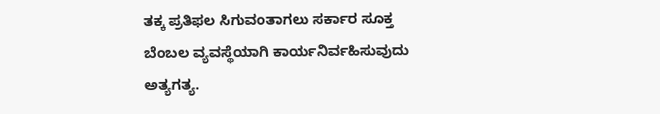ತಕ್ಕ ಪ್ರತಿಫಲ ಸಿಗುವಂತಾಗಲು ಸರ್ಕಾರ ಸೂಕ್ತ ಬೆಂಬಲ ವ್ಯವಸ್ಥೆಯಾಗಿ ಕಾರ್ಯನಿರ್ವಹಿಸುವುದು ಅತ್ಯಗತ್ಯ.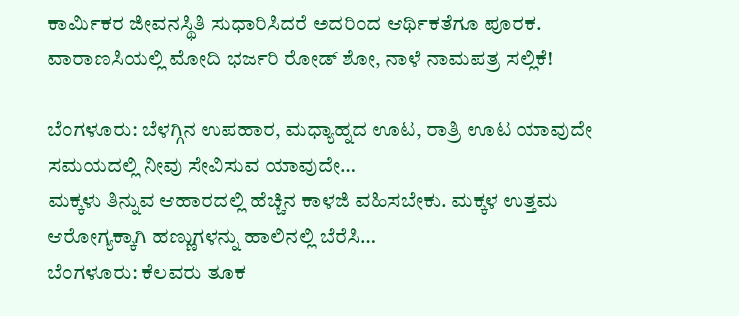ಕಾರ್ವಿುಕರ ಜೀವನಸ್ಥಿತಿ ಸುಧಾರಿಸಿದರೆ ಅದರಿಂದ ಆರ್ಥಿಕತೆಗೂ ಪೂರಕ.
ವಾರಾಣಸಿಯಲ್ಲಿ ಮೋದಿ ಭರ್ಜರಿ ರೋಡ್‌ ಶೋ, ನಾಳೆ ನಾಮಪತ್ರ ಸಲ್ಲಿಕೆ!

ಬೆಂಗಳೂರು: ಬೆಳಗ್ಗಿನ ಉಪಹಾರ, ಮಧ್ಯಾಹ್ನದ ಊಟ, ರಾತ್ರಿ ಊಟ ಯಾವುದೇ ಸಮಯದಲ್ಲಿ ನೀವು ಸೇವಿಸುವ ಯಾವುದೇ…
ಮಕ್ಕಳು ತಿನ್ನುವ ಆಹಾರದಲ್ಲಿ ಹೆಚ್ಚಿನ ಕಾಳಜಿ ವಹಿಸಬೇಕು. ಮಕ್ಕಳ ಉತ್ತಮ ಆರೋಗ್ಯಕ್ಕಾಗಿ ಹಣ್ಣುಗಳನ್ನು ಹಾಲಿನಲ್ಲಿ ಬೆರೆಸಿ…
ಬೆಂಗಳೂರು: ಕೆಲವರು ತೂಕ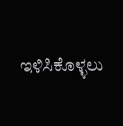ಇಳಿಸಿಕೊಳ್ಳಲು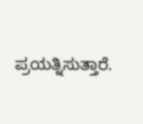ಪ್ರಯತ್ನಿಸುತ್ತಾರೆ.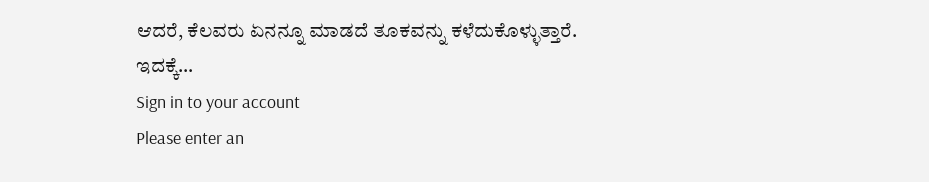ಆದರೆ, ಕೆಲವರು ಏನನ್ನೂ ಮಾಡದೆ ತೂಕವನ್ನು ಕಳೆದುಕೊಳ್ಳುತ್ತಾರೆ. ಇದಕ್ಕೆ…
Sign in to your account
Please enter an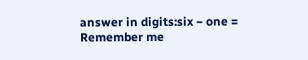answer in digits:six − one =
Remember me